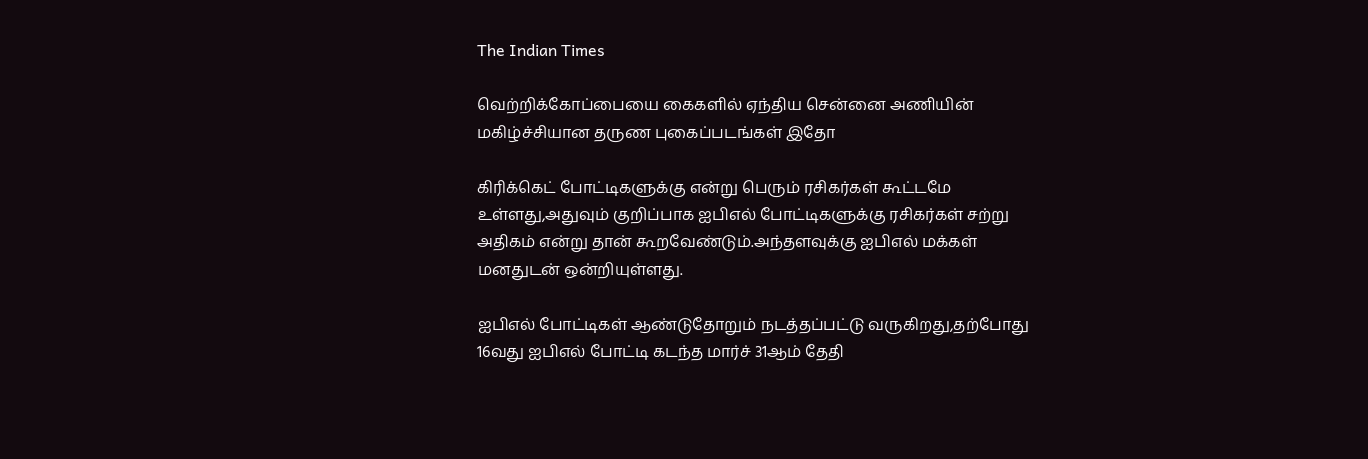The Indian Times

வெற்றிக்கோப்பையை கைகளில் ஏந்திய சென்னை அணியின் மகிழ்ச்சியான தருண புகைப்படங்கள் இதோ

கிரிக்கெட் போட்டிகளுக்கு என்று பெரும் ரசிகர்கள் கூட்டமே உள்ளது,அதுவும் குறிப்பாக ஐபிஎல் போட்டிகளுக்கு ரசிகர்கள் சற்று அதிகம் என்று தான் கூறவேண்டும்.அந்தளவுக்கு ஐபிஎல் மக்கள் மனதுடன் ஒன்றியுள்ளது.

ஐபிஎல் போட்டிகள் ஆண்டுதோறும் நடத்தப்பட்டு வருகிறது,தற்போது 16வது ஐபிஎல் போட்டி கடந்த மார்ச் 31ஆம் தேதி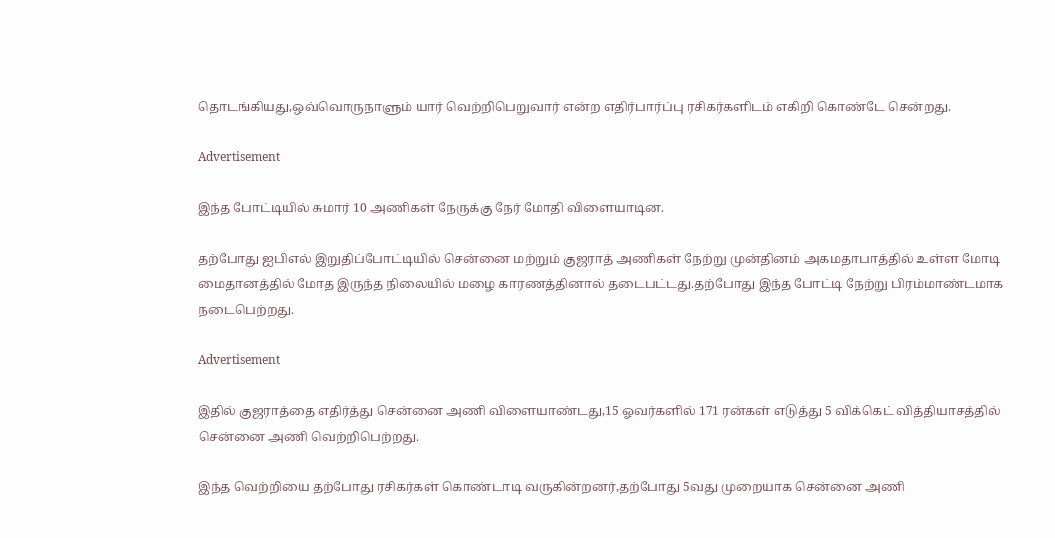தொடங்கியது,ஒவ்வொருநாளும் யார் வெற்றிபெறுவார் என்ற எதிர்பார்ப்பு ரசிகர்களிடம் எகிறி கொண்டே சென்றது.

Advertisement

இந்த போட்டியில் சுமார் 10 அணிகள் நேருக்கு நேர் மோதி விளையாடின.

தற்போது ஐபிஎல் இறுதிப்போட்டியில் சென்னை மற்றும் குஜராத் அணிகள் நேற்று முன்தினம் அகமதாபாத்தில் உள்ள மோடி மைதானத்தில் மோத இருந்த நிலையில் மழை காரணத்தினால் தடைபட்டது.தற்போது இந்த போட்டி நேற்று பிரம்மாண்டமாக நடைபெற்றது.

Advertisement

இதில் குஜராத்தை எதிர்த்து சென்னை அணி விளையாண்டது,15 ஓவர்களில் 171 ரன்கள் எடுத்து 5 விக்கெட் வித்தியாசத்தில் சென்னை அணி வெற்றிபெற்றது.

இந்த வெற்றியை தற்போது ரசிகர்கள் கொண்டாடி வருகின்றனர்,தற்போது 5வது முறையாக சென்னை அணி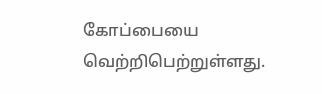கோப்பையை வெற்றிபெற்றுள்ளது.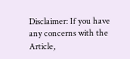Disclaimer: If you have any concerns with the Article,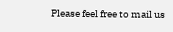Please feel free to mail us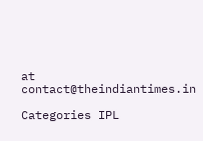at contact@theindiantimes.in

Categories IPL